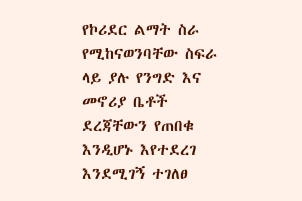የኮሪደር ልማት ስራ የሚከናወንባቸው ስፍራ ላይ ያሉ የንግድ እና መኖሪያ ቤቶች ደረጃቸውን የጠበቁ እንዲሆኑ እየተደረገ እንደሚገኝ ተገለፀ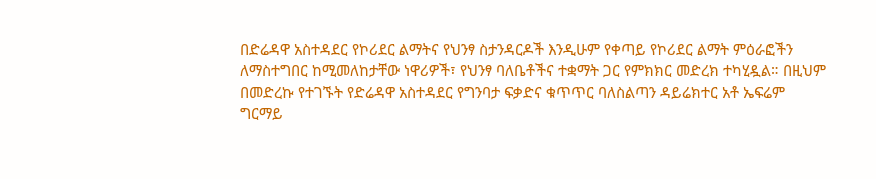በድሬዳዋ አስተዳደር የኮሪደር ልማትና የህንፃ ስታንዳርዶች እንዲሁም የቀጣይ የኮሪደር ልማት ምዕራፎችን ለማስተግበር ከሚመለከታቸው ነዋሪዎች፣ የህንፃ ባለቤቶችና ተቋማት ጋር የምክክር መድረክ ተካሂዷል። በዚህም በመድረኩ የተገኙት የድሬዳዋ አስተዳደር የግንባታ ፍቃድና ቁጥጥር ባለስልጣን ዳይሬክተር አቶ ኤፍሬም ግርማይ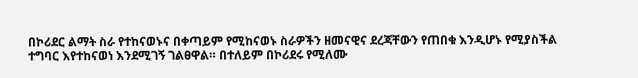በኮሪደር ልማት ስራ የተከናወኑና በቀጣይም የሚከናወኑ ስራዎችን ዘመናዊና ደረጃቸውን የጠበቁ እንዲሆኑ የሚያስችል ተግባር እየተከናወነ እንደሚገኝ ገልፀዋል። በተለይም በኮሪደሩ የሚለሙ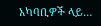አካባቢዎች ላይ…